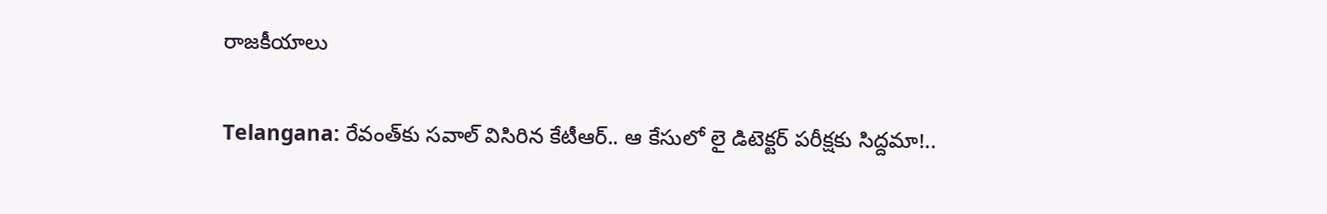రాజకీయాలు

Telangana: రేవంత్‌కు సవాల్ విసిరిన కేటీఆర్.. ఆ కేసులో లై డిటెక్టర్ పరీక్షకు సిద్దమా!..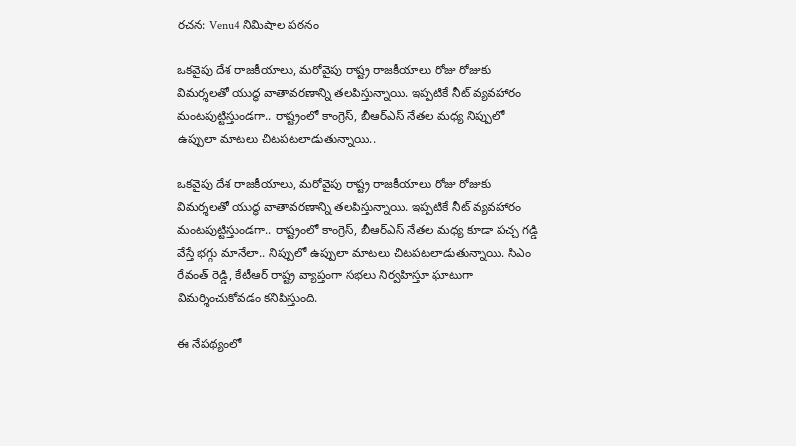రచన: Venu4 నిమిషాల పఠనం

ఒకవైపు దేశ రాజకీయాలు, మరోవైపు రాష్ట్ర రాజకీయాలు రోజు రోజుకు విమర్శలతో యుద్ధ వాతావరణాన్ని తలపిస్తున్నాయి. ఇప్పటికే నీట్ వ్యవహారం మంటపుట్టిస్తుండగా.. రాష్ట్రంలో కాంగ్రెస్, బీఆర్ఎస్ నేతల మధ్య నిప్పులో ఉప్పులా మాటలు చిటపటలాడుతున్నాయి..

ఒకవైపు దేశ రాజకీయాలు, మరోవైపు రాష్ట్ర రాజకీయాలు రోజు రోజుకు విమర్శలతో యుద్ధ వాతావరణాన్ని తలపిస్తున్నాయి. ఇప్పటికే నీట్ వ్యవహారం మంటపుట్టిస్తుండగా.. రాష్ట్రంలో కాంగ్రెస్, బీఆర్ఎస్ నేతల మధ్య కూడా పచ్చ గడ్డి వేస్తే భగ్గు మానేలా.. నిప్పులో ఉప్పులా మాటలు చిటపటలాడుతున్నాయి. సిఎం రేవంత్ రెడ్డి, కేటీఆర్ రాష్ట్ర వ్యాప్తంగా సభలు నిర్వహిస్తూ ఘాటుగా విమర్శించుకోవడం కనిపిస్తుంది.

ఈ నేపథ్యంలో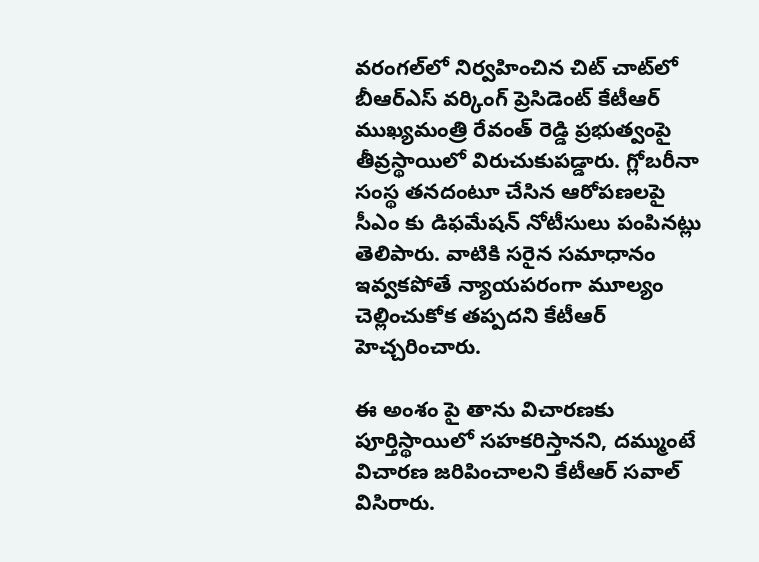వరంగల్‌లో నిర్వహించిన చిట్ చాట్‌లో బీఆర్‌ఎస్ వర్కింగ్ ప్రెసిడెంట్ కేటీఆర్ ముఖ్యమంత్రి రేవంత్ రెడ్డి ప్రభుత్వంపై తీవ్రస్థాయిలో విరుచుకుపడ్డారు. గ్లోబరీనా సంస్థ తనదంటూ చేసిన ఆరోపణలపై సీఎం కు డిఫమేషన్ నోటీసులు పంపినట్లు తెలిపారు. వాటికి సరైన సమాధానం ఇవ్వకపోతే న్యాయపరంగా మూల్యం చెల్లించుకోక తప్పదని కేటీఆర్ హెచ్చరించారు.

ఈ అంశం పై తాను విచారణకు పూర్తిస్థాయిలో సహకరిస్తానని, దమ్ముంటే విచారణ జరిపించాలని కేటీఆర్ సవాల్ విసిరారు.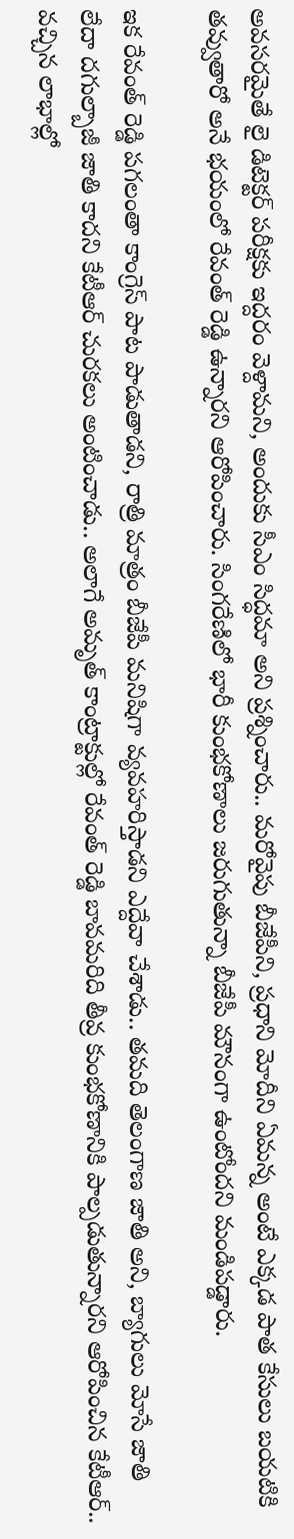అవసరమైతే లై డిటెక్టర్ పరీక్షకు ఇద్దరం వెళ్దామని, అందుకు సీఎం సిద్ధమా అని ప్రశ్నించారు.. మరోవైపు బీజేపీని, ప్రధాని మోదీని ఏమన్న అంటే ఎక్కడ పాత కేసులు బయటికి తవ్వుతారో అనే భయంలో రేవంత్ రెడ్డి ఉన్నారని ఆరోపించారు. సింగరేణిలో భారీ కుంభకోణాలు జరుగుతున్నా బీజేపీ మౌనంగా ఉంటోందని మండిపడ్డారు.

ఇక రేవంత్ రెడ్డి పగలంతా కాంగ్రెస్ పాట పాడుతాడని, రాత్రి మాత్రం బీజేపీ మనిషిగా వ్యవహరిస్తాడని ఎద్దేవా చేశాడు.. తమది తెలంగాణ జాతి అని, బ్యాగులు మోసే జాతి లేదా దగుల్బాజీ జాతి కాదని కేటీఆర్ చురకలు అంటించాడు.. అలాగే అమృత్ కాంట్రాక్టుల్లో రేవంత్ రెడ్డి బావమరిది తీవ్ర కుంభకోణానికి పాల్పడుతున్నారని ఆరోపించిన కేటీఆర్.. వచ్చిన లాభాల్లో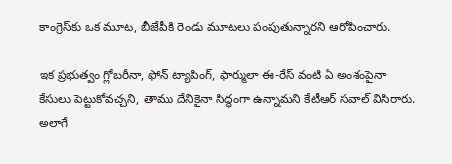కాంగ్రెస్‌కు ఒక మూట, బీజేపీకి రెండు మూటలు పంపుతున్నారని ఆరోపించారు.

ఇక ప్రభుత్వం గ్లోబరీనా, ఫోన్ ట్యాపింగ్, ఫార్ములా ఈ-రేస్ వంటి ఏ అంశంపైనా కేసులు పెట్టుకోవచ్చని, తాము దేనికైనా సిద్ధంగా ఉన్నామని కేటీఆర్ సవాల్ విసిరారు. అలాగే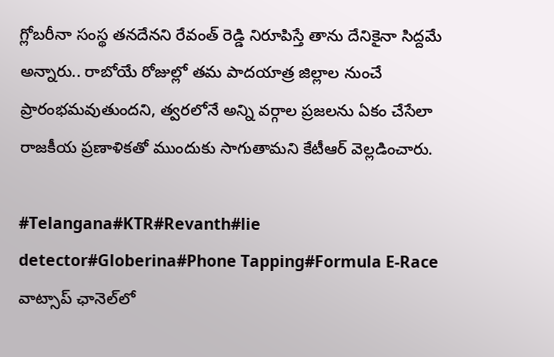గ్లోబరీనా సంస్థ తనదేనని రేవంత్ రెడ్డి నిరూపిస్తే తాను దేనికైనా సిద్దమే అన్నారు.. రాబోయే రోజుల్లో తమ పాదయాత్ర జిల్లాల నుంచే ప్రారంభమవుతుందని, త్వరలోనే అన్ని వర్గాల ప్రజలను ఏకం చేసేలా రాజకీయ ప్రణాళికతో ముందుకు సాగుతామని కేటీఆర్ వెల్లడించారు.

#Telangana#KTR#Revanth#lie detector#Globerina#Phone Tapping#Formula E-Race
వాట్సాప్ ఛానెల్‌లో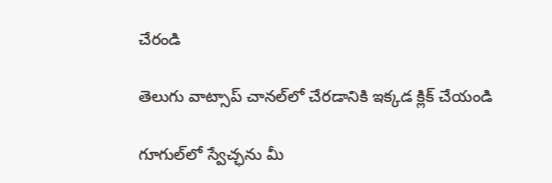చేరండి

తెలుగు వాట్సాప్ చానల్‌లో చేరడానికి ఇక్కడ క్లిక్ చేయండి

గూగుల్‌లో స్వేచ్ఛను మీ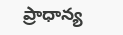ప్రాధాన్య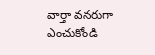వార్తా వనరుగా ఎంచుకోండి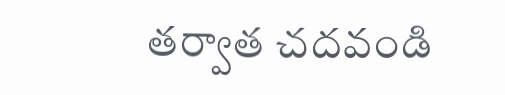తర్వాత చదవండి